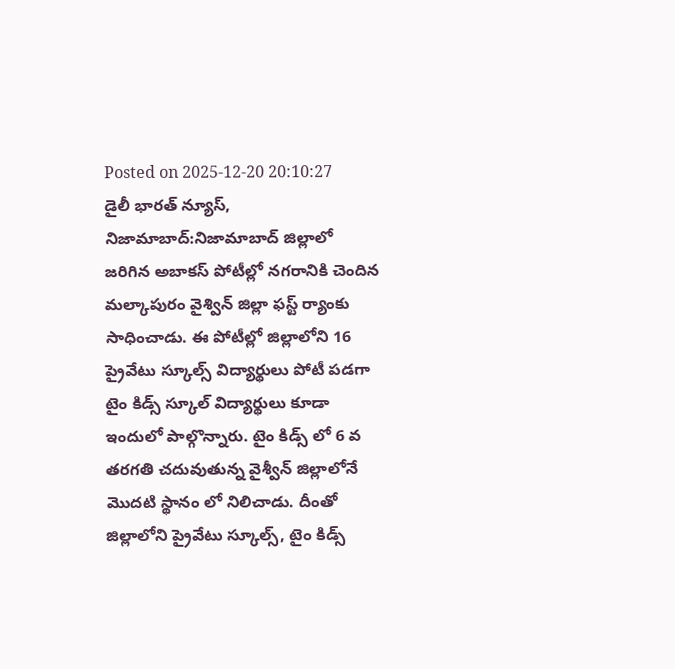Posted on 2025-12-20 20:10:27
డైలీ భారత్ న్యూస్, నిజామాబాద్:నిజామాబాద్ జిల్లాలో జరిగిన అబాకస్ పోటీల్లో నగరానికి చెందిన మల్కాపురం వైశ్విన్ జిల్లా ఫస్ట్ ర్యాంకు సాధించాడు. ఈ పోటీల్లో జిల్లాలోని 16 ప్రైవేటు స్కూల్స్ విద్యార్థులు పోటీ పడగా టైం కిడ్స్ స్కూల్ విద్యార్థులు కూడా ఇందులో పాల్గొన్నారు. టైం కిడ్స్ లో 6 వ తరగతి చదువుతున్న వైశ్వీన్ జిల్లాలోనే మొదటి స్థానం లో నిలిచాడు. దీంతో జిల్లాలోని ప్రైవేటు స్కూల్స్, టైం కిడ్స్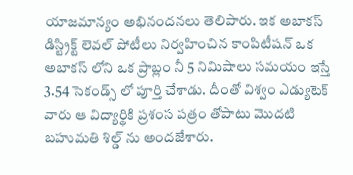యాజమాన్యం అభినందనలు తెలిపారు. ఇక అబాకస్ డిస్ట్రిక్ట్ లెవల్ పోటీలు నిర్వహించిన కాంపిటీషన్ ఒక అబాకస్ లోని ఒక ప్రాబ్లం నీ 5 నిమిషాలు సమయం ఇస్తే 3.54 సెకండ్స్ లో పూర్తి చేశాడు. దీంతో విశ్వం ఎడ్యుటెక్ వారు ఆ విద్యార్థికి ప్రశంస పత్రం తోపాటు మొదటి బహుమతి శిల్డ్ ను అందజేశారు.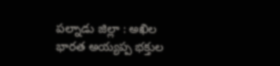పల్నాడు జిల్లా : అఖిల భారత అయ్యప్ప భక్తుల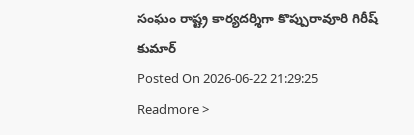సంఘం రాష్ట్ర కార్యదర్శిగా కొప్పురావూరి గిరీష్ కుమార్
Posted On 2026-06-22 21:29:25
Readmore >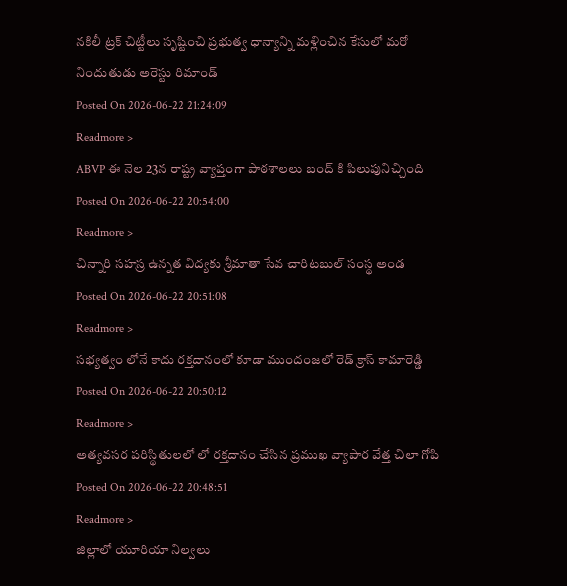నకిలీ ట్రక్ చిట్టీలు సృష్టించి ప్రభుత్వ ధాన్యాన్ని మళ్లించిన కేసులో మరో నిందుతుడు అరెస్టు రిమాండ్
Posted On 2026-06-22 21:24:09
Readmore >
ABVP ఈ నెల 23న రాష్ట్ర వ్యాప్తంగా పాఠశాలలు బంద్ కి పిలుపునిచ్చింది
Posted On 2026-06-22 20:54:00
Readmore >
చిన్నారి సహస్ర ఉన్నత విద్యకు శ్రీమాతా సేవ చారిటబుల్ సంస్థ అండ
Posted On 2026-06-22 20:51:08
Readmore >
సభ్యత్వం లోనే కాదు రక్తదానంలో కూడా ముందంజలో రెడ్ క్రాస్ కామారెడ్డి
Posted On 2026-06-22 20:50:12
Readmore >
అత్యవసర పరిస్థితులలో లో రక్తదానం చేసిన ప్రముఖ వ్యాపార వేత్త చిలా గోపి
Posted On 2026-06-22 20:48:51
Readmore >
జిల్లాలో యూరియా నిల్వలు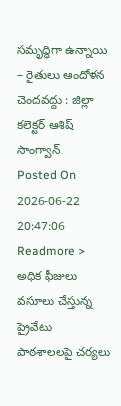సమృద్ధిగా ఉన్నాయి – రైతులు ఆందోళన చెందవద్దు : జిల్లా కలెక్టర్ ఆశిష్ సాంగ్వాన్
Posted On 2026-06-22 20:47:06
Readmore >
అధిక ఫీజులు వసూలు చేస్తున్న ప్రైవేటు పాఠశాలలపై చర్యలు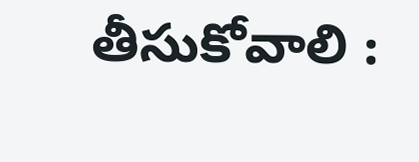తీసుకోవాలి :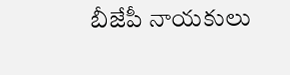బీజేపీ నాయకులు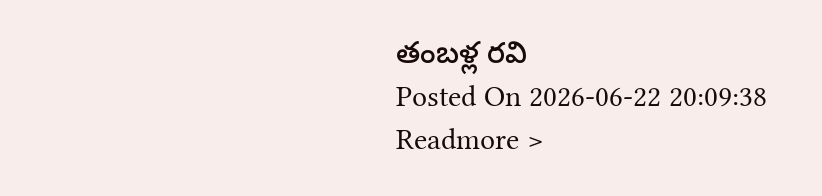తంబళ్ల రవి
Posted On 2026-06-22 20:09:38
Readmore >